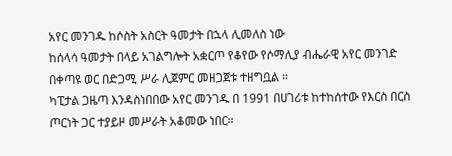አየር መንገዱ ከሶስት አስርት ዓመታት በኋላ ሊመለስ ነው
ከሰላሳ ዓመታት በላይ አገልግሎት አቋርጦ የቆየው የሶማሊያ ብሔራዊ አየር መንገድ በቀጣዩ ወር በድጋሚ ሥራ ሊጀምር መዘጋጀቱ ተዘግቧል ።
ካፒታል ጋዜጣ እንዳስነበበው አየር መንገዱ በ 1991 በሀገሪቱ ከተከሰተው የእርስ በርስ ጦርነት ጋር ተያይዞ መሥራት አቆመው ነበር።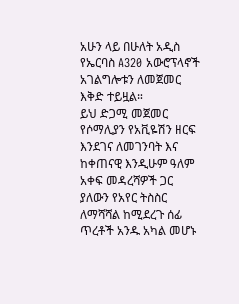አሁን ላይ በሁለት አዲስ የኤርባስ A320 አውሮፕላኖች አገልግሎቱን ለመጀመር እቅድ ተይዟል።
ይህ ድጋሚ መጀመር የሶማሊያን የአቪዬሽን ዘርፍ እንደገና ለመገንባት እና ከቀጠናዊ እንዲሁም ዓለም አቀፍ መዳረሻዎች ጋር ያለውን የአየር ትስስር ለማሻሻል ከሚደረጉ ሰፊ ጥረቶች አንዱ አካል መሆኑ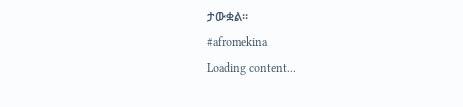ታውቋል።
#afromekina
Loading content...